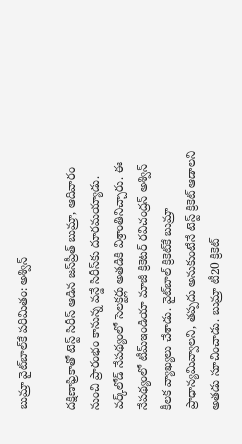బుమ్రా వైట్‌బాల్‌కే పరిమితం: అశ్విన్‌

దక్షిణాఫ్రికాతో టెస్ట్‌ సిరీస్‌ ఆడిన జస్‌ప్రీత్‌ బుమ్రా, ఆదివారం నుంచి ప్రారంభం కానున్న వన్డే సిరీస్‌కు దూరమయ్యాడు. వర్క్‌లోడ్‌ నేపథ్యంలో సెలక్టర్లు అతడికి విశ్రాంతినిచ్చారు. ఈ నేపథ్యంలో టీమ్‌ఇండియా మాజీ క్రికెటర్‌ రవిచంద్రన్‌ అశ్విన్‌ కీలక వ్యాఖ్యలు చేశాడు. వైట్‌బాల్‌ క్రికెట్‌కే బుమ్రా ప్రాధాన్యమివ్వాలని, తప్పదు అనుకుంటేనే టెస్ట్‌ క్రికెట్‌ ఆడాలని అతడు సూచించాడు. బుమ్రా టీ20 క్రికెట్‌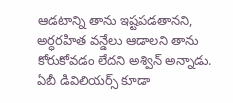ఆడటాన్ని తాను ఇష్టపడతానని, అర్ధరహిత వన్డేలు ఆడాలని తాను కోరుకోవడం లేదని అశ్విన్‌ అన్నాడు. ఏబీ డివిలియర్స్‌ కూడా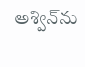అశ్విన్‌ను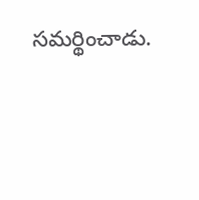సమర్థించాడు.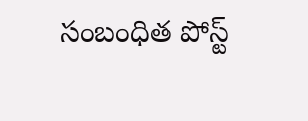సంబంధిత పోస్ట్